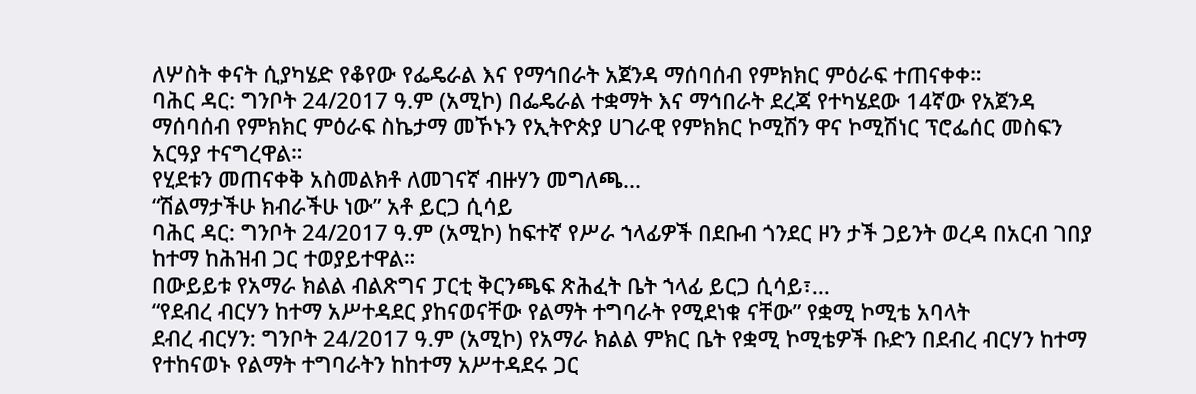ለሦስት ቀናት ሲያካሄድ የቆየው የፌዴራል እና የማኅበራት አጀንዳ ማሰባሰብ የምክክር ምዕራፍ ተጠናቀቀ።
ባሕር ዳር: ግንቦት 24/2017 ዓ.ም (አሚኮ) በፌዴራል ተቋማት እና ማኅበራት ደረጃ የተካሄደው 14ኛው የአጀንዳ ማሰባሰብ የምክክር ምዕራፍ ስኬታማ መኾኑን የኢትዮጵያ ሀገራዊ የምክክር ኮሚሽን ዋና ኮሚሽነር ፕሮፌሰር መስፍን አርዓያ ተናግረዋል።
የሂደቱን መጠናቀቅ አስመልክቶ ለመገናኛ ብዙሃን መግለጫ...
“ሽልማታችሁ ክብራችሁ ነው” አቶ ይርጋ ሲሳይ
ባሕር ዳር: ግንቦት 24/2017 ዓ.ም (አሚኮ) ከፍተኛ የሥራ ኀላፊዎች በደቡብ ጎንደር ዞን ታች ጋይንት ወረዳ በአርብ ገበያ ከተማ ከሕዝብ ጋር ተወያይተዋል።
በውይይቱ የአማራ ክልል ብልጽግና ፓርቲ ቅርንጫፍ ጽሕፈት ቤት ኀላፊ ይርጋ ሲሳይ፣...
“የደብረ ብርሃን ከተማ አሥተዳደር ያከናወናቸው የልማት ተግባራት የሚደነቁ ናቸው” የቋሚ ኮሚቴ አባላት
ደብረ ብርሃን: ግንቦት 24/2017 ዓ.ም (አሚኮ) የአማራ ክልል ምክር ቤት የቋሚ ኮሚቴዎች ቡድን በደብረ ብርሃን ከተማ የተከናወኑ የልማት ተግባራትን ከከተማ አሥተዳደሩ ጋር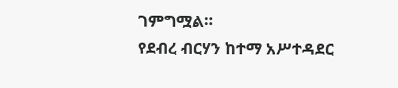ገምግሟል።
የደብረ ብርሃን ከተማ አሥተዳደር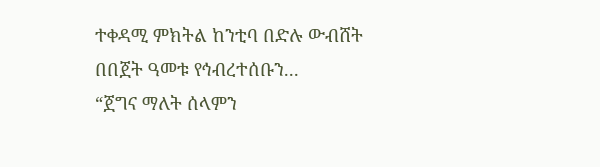ተቀዳሚ ምክትል ከንቲባ በድሉ ውብሸት በበጀት ዓመቱ የኅብረተሰቡን...
“ጀግና ማለት ሰላምን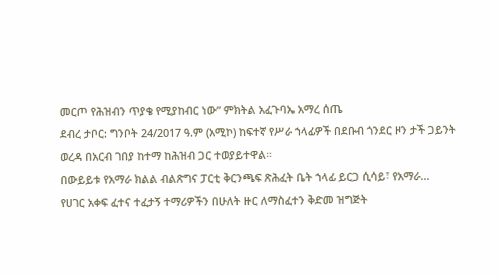መርጦ የሕዝብን ጥያቄ የሚያከብር ነው” ምክትል አፈጉባኤ አማረ ሰጤ
ደብረ ታቦር: ግንቦት 24/2017 ዓ.ም (አሚኮ) ከፍተኛ የሥራ ኀላፊዎች በደቡብ ጎንደር ዞን ታች ጋይንት ወረዳ በአርብ ገበያ ከተማ ከሕዝብ ጋር ተወያይተዋል።
በውይይቱ የአማራ ክልል ብልጽግና ፓርቲ ቅርንጫፍ ጽሕፈት ቤት ኀላፊ ይርጋ ሲሳይ፣ የአማራ...
የሀገር አቀፍ ፈተና ተፈታኝ ተማሪዎችን በሁለት ዙር ለማስፈተን ቅድመ ዝግጅት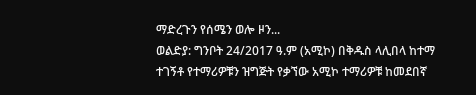ማድረጉን የሰሜን ወሎ ዞን...
ወልድያ: ግንቦት 24/2017 ዓ.ም (አሚኮ) በቅዱስ ላሊበላ ከተማ ተገኝቶ የተማሪዎቹን ዝግጅት የቃኘው አሚኮ ተማሪዎቹ ከመደበኛ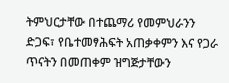ትምህርታቸው በተጨማሪ የመምህራንን ድጋፍ፣ የቤተመፃሕፍት አጠቃቀምን እና የጋራ ጥናትን በመጠቀም ዝግጅታቸውን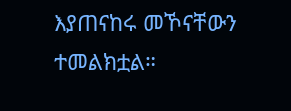እያጠናከሩ መኾናቸውን ተመልክቷል።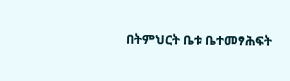በትምህርት ቤቱ ቤተመፃሕፍት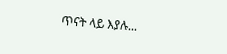ጥናት ላይ እያሉ...